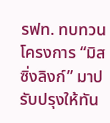รฟท. ทบทวนโครงการ “มิสซิ่งลิงก์” มาปรับปรุงให้ทัน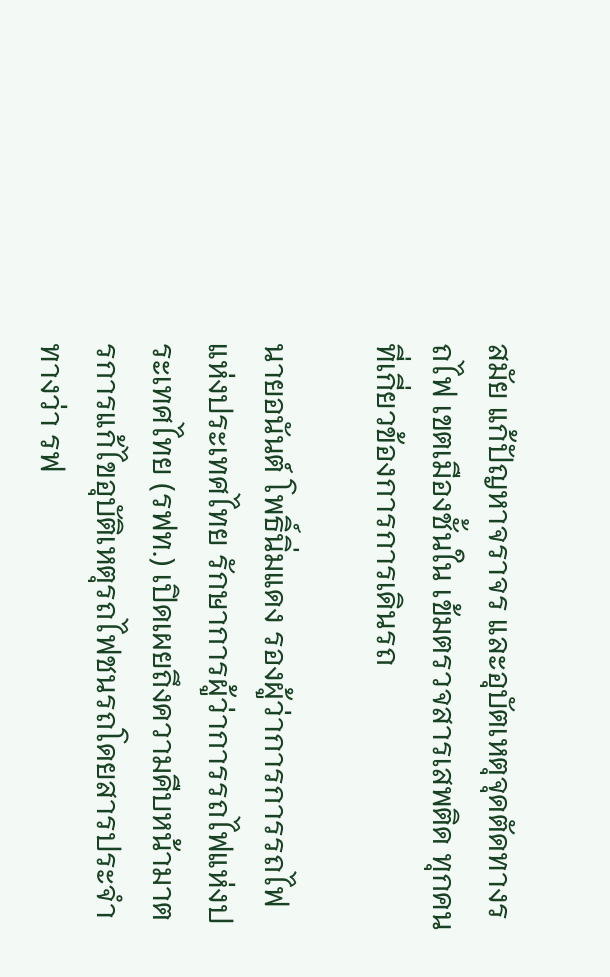สมัย แก้ปัญหาจราจร และอุบัตเหตุจุดตัดทางรถไฟ เขตเมืองชั้นใน เข้มตรวจสารเสพติด ทุกคนที่เกี่ยวข้องการการเดินรถ

นายอนันต์ โพธิ์นิ่มแดง รองผู้ว่าการการรถไฟแห่งประเทศไทย รักษาการผู้ว่าการรถไฟแห่งประเทศไทย (รฟท.) เปิดเผยถึงความคืบหน้ามาตรการแก้ไขอุบัติเหตุรถไฟชนรถโดยสารประจำทางว่า รฟ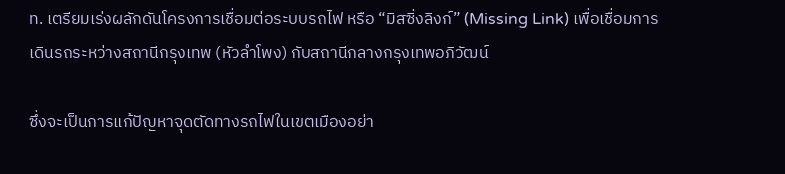ท. เตรียมเร่งผลักดันโครงการเชื่อมต่อระบบรถไฟ หรือ “มิสซิ่งลิงก์” (Missing Link) เพื่อเชื่อมการเดินรถระหว่างสถานีกรุงเทพ (หัวลำโพง) กับสถานีกลางกรุงเทพอภิวัฒน์

ซึ่งจะเป็นการแก้ปัญหาจุดตัดทางรถไฟในเขตเมืองอย่า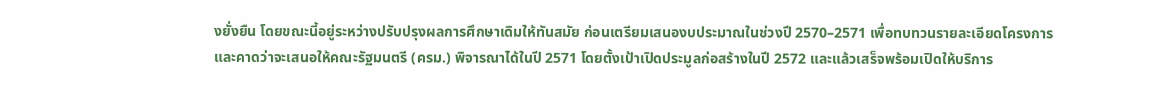งยั่งยืน โดยขณะนี้อยู่ระหว่างปรับปรุงผลการศึกษาเดิมให้ทันสมัย ก่อนเตรียมเสนองบประมาณในช่วงปี 2570–2571 เพื่อทบทวนรายละเอียดโครงการ และคาดว่าจะเสนอให้คณะรัฐมนตรี (ครม.) พิจารณาได้ในปี 2571 โดยตั้งเป้าเปิดประมูลก่อสร้างในปี 2572 และแล้วเสร็จพร้อมเปิดให้บริการ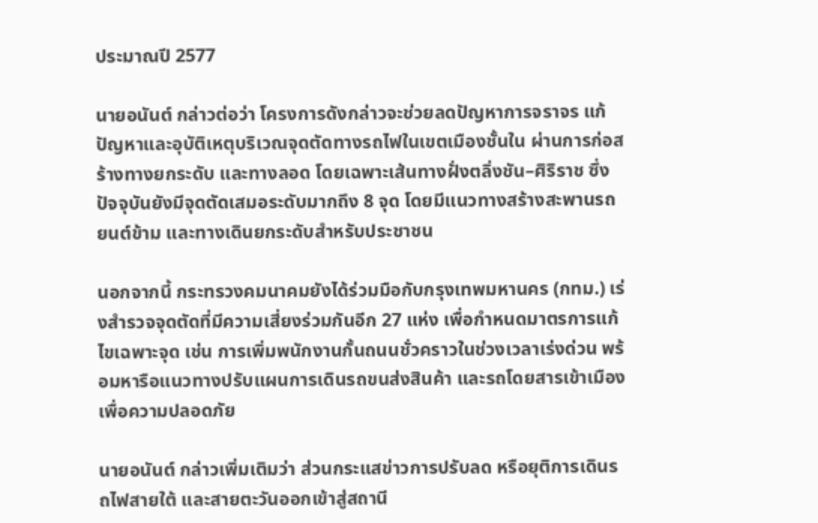ประมาณปี 2577

นายอนันต์ กล่าวต่อว่า โครงการดังกล่าวจะช่วยลดปัญหาการจราจร แก้ปัญหาและอุบัติเหตุบริเวณจุดตัดทางรถไฟในเขตเมืองชั้นใน ผ่านการก่อสร้างทางยกระดับ และทางลอด โดยเฉพาะเส้นทางฝั่งตลิ่งชัน–ศิริราช ซึ่งปัจจุบันยังมีจุดตัดเสมอระดับมากถึง 8 จุด โดยมีแนวทางสร้างสะพานรถยนต์ข้าม และทางเดินยกระดับสำหรับประชาชน

นอกจากนี้ กระทรวงคมนาคมยังได้ร่วมมือกับกรุงเทพมหานคร (กทม.) เร่งสำรวจจุดตัดที่มีความเสี่ยงร่วมกันอีก 27 แห่ง เพื่อกำหนดมาตรการแก้ไขเฉพาะจุด เช่น การเพิ่มพนักงานกั้นถนนชั่วคราวในช่วงเวลาเร่งด่วน พร้อมหารือแนวทางปรับแผนการเดินรถขนส่งสินค้า และรถโดยสารเข้าเมืองเพื่อความปลอดภัย

นายอนันต์ กล่าวเพิ่มเติมว่า ส่วนกระแสข่าวการปรับลด หรือยุติการเดินรถไฟสายใต้ และสายตะวันออกเข้าสู่สถานี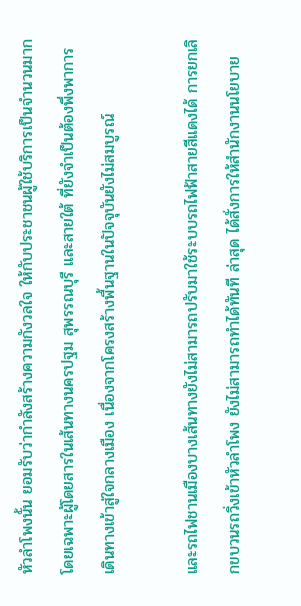หัวลำโพงนั้น ยอมรับว่ากำลังสร้างความกังวลใจ ให้กับประชาชนผู้ใช้บริการเป็นจำนวนมาก โดยเฉพาะผู้โดยสารในเส้นทางนครปฐม สุพรรณบุรี และสายใต้ ที่ยังจำเป็นต้องพึ่งพาการเดินทางเข้าสู่ใจกลางเมือง เนื่องจากโครงสร้างพื้นฐานในปัจจุบันยังไม่สมบูรณ์

และรถไฟชานเมืองบางเส้นทางยังไม่สามารถปรับมาใช้ระบบรถไฟฟ้าสายสีแดงได้ การยกเลิกขบวนรถวิ่งเข้าหัวลำโพง ยังไม่สามารถทำได้ทันที ล่าสุด ได้สั่งการให้สำนักงานนโยบาย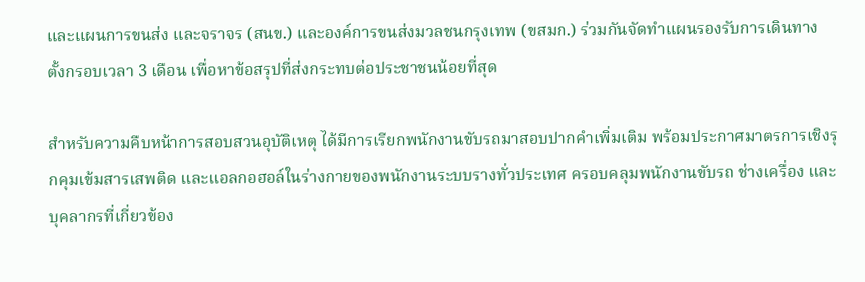และแผนการขนส่ง และจราจร (สนข.) และองค์การขนส่งมวลชนกรุงเทพ (ขสมก.) ร่วมกันจัดทำแผนรองรับการเดินทาง ตั้งกรอบเวลา 3 เดือน เพื่อหาข้อสรุปที่ส่งกระทบต่อประชาชนน้อยที่สุด

สำหรับความคืบหน้าการสอบสวนอุบัติเหตุ ได้มีการเรียกพนักงานขับรถมาสอบปากคำเพิ่มเติม พร้อมประกาศมาตรการเชิงรุกคุมเข้มสารเสพติด และแอลกอฮอล์ในร่างกายของพนักงานระบบรางทั่วประเทศ ครอบคลุมพนักงานขับรถ ช่างเครื่อง และบุคลากรที่เกี่ยวข้อง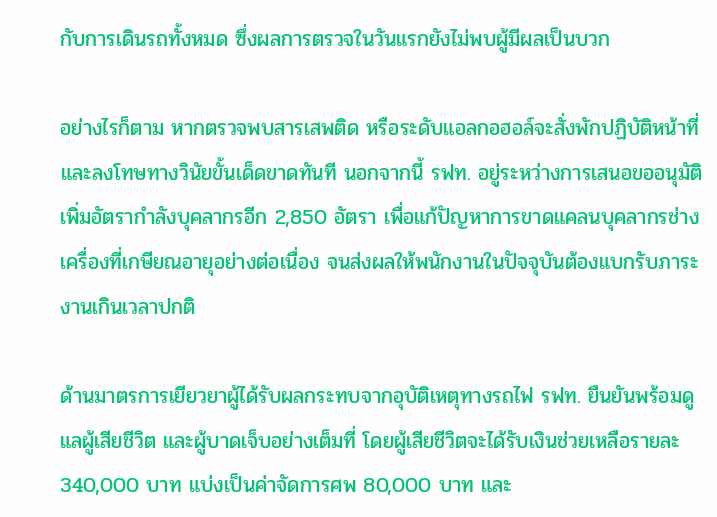กับการเดินรถทั้งหมด ซึ่งผลการตรวจในวันแรกยังไม่พบผู้มีผลเป็นบวก

อย่างไรก็ตาม หากตรวจพบสารเสพติด หรือระดับแอลกอฮอล์จะสั่งพักปฏิบัติหน้าที่ และลงโทษทางวินัยขั้นเด็ดขาดทันที นอกจากนี้ รฟท. อยู่ระหว่างการเสนอขออนุมัติเพิ่มอัตรากำลังบุคลากรอีก 2,850 อัตรา เพื่อแก้ปัญหาการขาดแคลนบุคลากรช่างเครื่องที่เกษียณอายุอย่างต่อเนื่อง จนส่งผลให้พนักงานในปัจจุบันต้องแบกรับภาระงานเกินเวลาปกติ

ด้านมาตรการเยียวยาผู้ได้รับผลกระทบจากอุบัติเหตุทางรถไฟ รฟท. ยืนยันพร้อมดูแลผู้เสียชีวิต และผู้บาดเจ็บอย่างเต็มที่ โดยผู้เสียชีวิตจะได้รับเงินช่วยเหลือรายละ 340,000 บาท แบ่งเป็นค่าจัดการศพ 80,000 บาท และ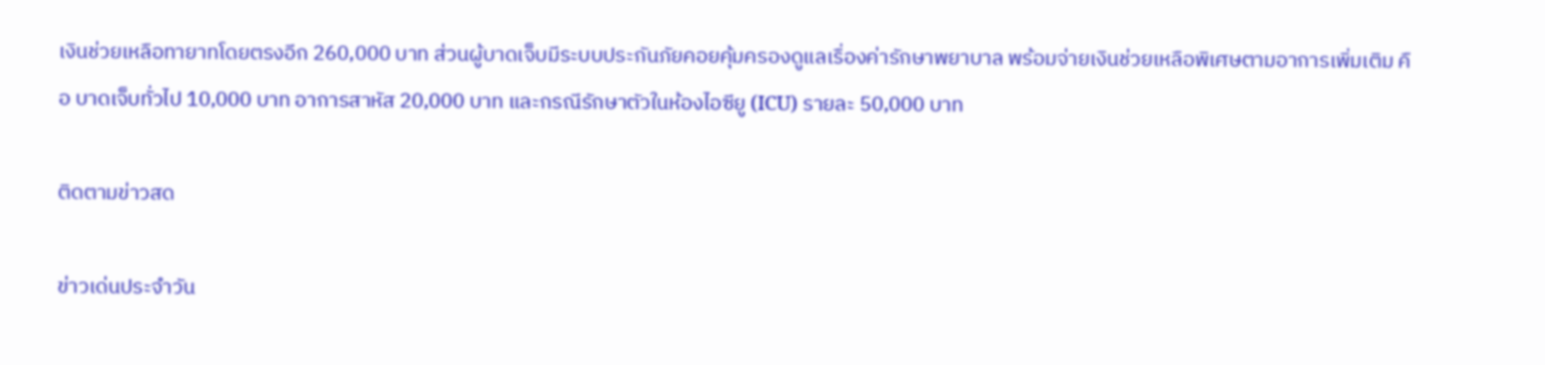เงินช่วยเหลือทายาทโดยตรงอีก 260,000 บาท ส่วนผู้บาดเจ็บมีระบบประกันภัยคอยคุ้มครองดูแลเรื่องค่ารักษาพยาบาล พร้อมจ่ายเงินช่วยเหลือพิเศษตามอาการเพิ่มเติม คือ บาดเจ็บทั่วไป 10,000 บาท อาการสาหัส 20,000 บาท และกรณีรักษาตัวในห้องไอซียู (ICU) รายละ 50,000 บาท

ติดตามข่าวสด

ข่าวเด่นประจำวัน